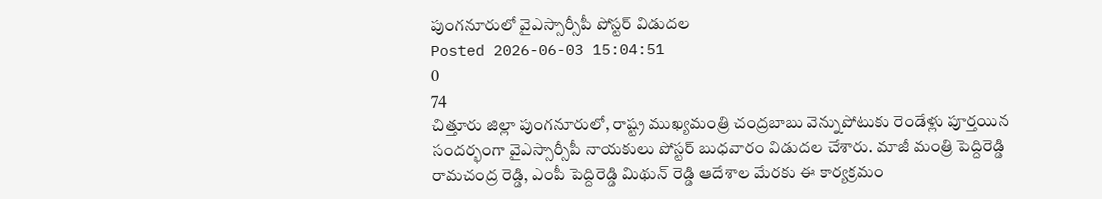పుంగనూరులో వైఎస్సార్సీపీ పోస్టర్ విడుదల
Posted 2026-06-03 15:04:51
0
74
చిత్తూరు జిల్లా పుంగనూరులో, రాష్ట్ర ముఖ్యమంత్రి చంద్రబాబు వెన్నుపోటుకు రెండేళ్లు పూర్తయిన సందర్భంగా వైఎస్సార్సీపీ నాయకులు పోస్టర్ బుధవారం విడుదల చేశారు. మాజీ మంత్రి పెద్దిరెడ్డి రామచంద్ర రెడ్డి, ఎంపీ పెద్దిరెడ్డి మిథున్ రెడ్డి ఆదేశాల మేరకు ఈ కార్యక్రమం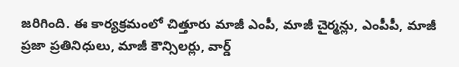జరిగింది. ఈ కార్యక్రమంలో చిత్తూరు మాజీ ఎంపీ, మాజీ చైర్మన్లు, ఎంపీపీ, మాజీ ప్రజా ప్రతినిధులు, మాజీ కౌన్సిలర్లు, వార్డ్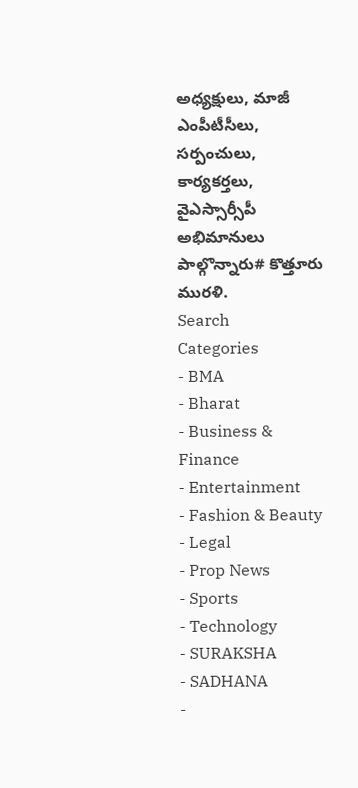అధ్యక్షులు, మాజీ ఎంపీటీసీలు, సర్పంచులు, కార్యకర్తలు, వైఎస్సార్సీపీ అభిమానులు పాల్గొన్నారు# కొత్తూరు మురళి.
Search
Categories
- BMA
- Bharat
- Business & Finance
- Entertainment
- Fashion & Beauty
- Legal
- Prop News
- Sports
- Technology
- SURAKSHA
- SADHANA
-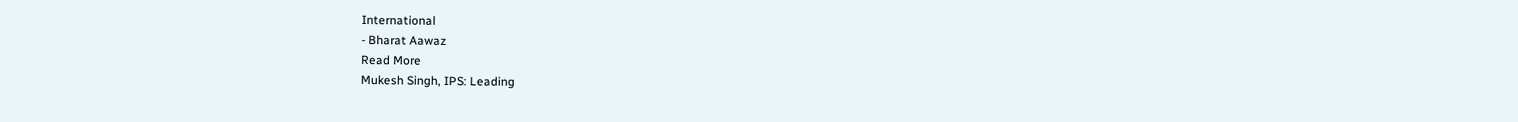International
- Bharat Aawaz
Read More
Mukesh Singh, IPS: Leading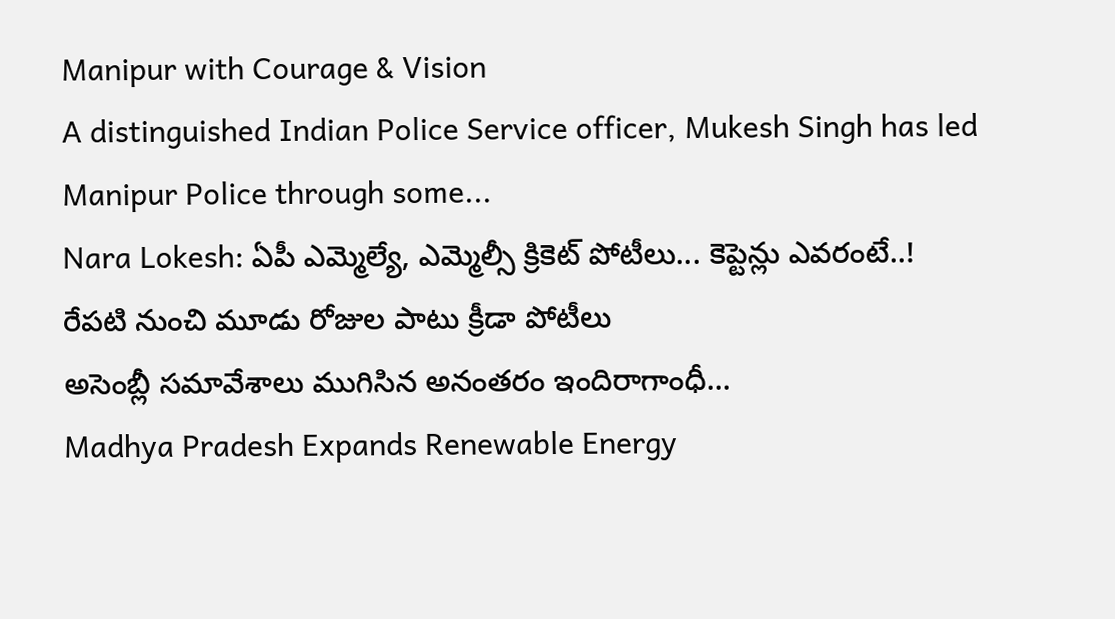Manipur with Courage & Vision
A distinguished Indian Police Service officer, Mukesh Singh has led Manipur Police through some...
Nara Lokesh: ఏపీ ఎమ్మెల్యే, ఎమ్మెల్సీ క్రికెట్ పోటీలు... కెప్టెన్లు ఎవరంటే..!
రేపటి నుంచి మూడు రోజుల పాటు క్రీడా పోటీలు
అసెంబ్లీ సమావేశాలు ముగిసిన అనంతరం ఇందిరాగాంధీ...
Madhya Pradesh Expands Renewable Energy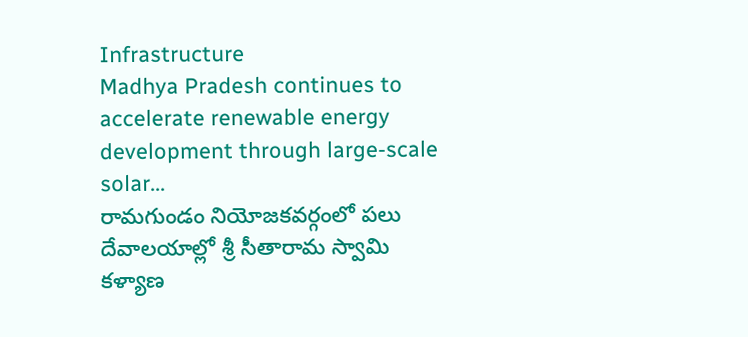Infrastructure
Madhya Pradesh continues to accelerate renewable energy development through large-scale solar...
రామగుండం నియోజకవర్గంలో పలు దేవాలయాల్లో శ్రీ సీతారామ స్వామి కళ్యాణ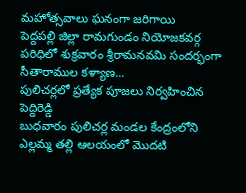మహోత్సవాలు ఘనంగా జరిగాయి
పెద్దపల్లి జిల్లా రామగుండం నియోజకవర్గ పరిధిలో శుక్రవారం శ్రీరామనవమి సందర్భంగా సీతారాముల కళ్యాణ...
పులిచర్లలో ప్రత్యేక పూజలు నిర్వహించిన పెద్దిరెడ్డి
బుధవారం పులిచర్ల మండల కేంద్రంలోని ఎల్లమ్మ తల్లి ఆలయంలో మొదటి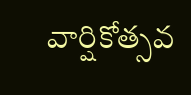వార్షికోత్సవ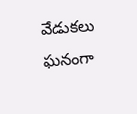వేడుకలు ఘనంగా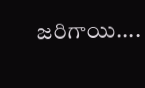జరిగాయి....